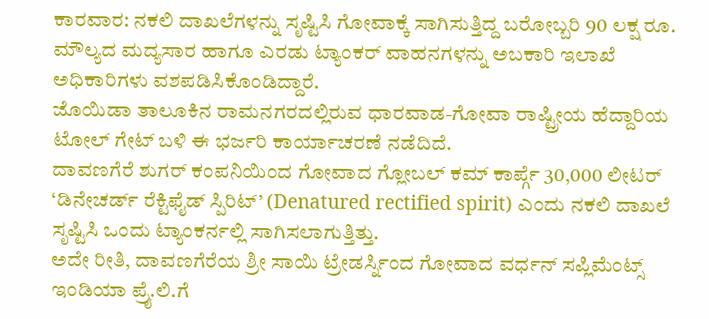ಕಾರವಾರ: ನಕಲಿ ದಾಖಲೆಗಳನ್ನು ಸೃಷ್ಟಿಸಿ ಗೋವಾಕ್ಕೆ ಸಾಗಿಸುತ್ತಿದ್ದ ಬರೋಬ್ಬರಿ 90 ಲಕ್ಷ ರೂ. ಮೌಲ್ಯದ ಮದ್ಯಸಾರ ಹಾಗೂ ಎರಡು ಟ್ಯಾಂಕರ್ ವಾಹನಗಳನ್ನು ಅಬಕಾರಿ ಇಲಾಖೆ ಅಧಿಕಾರಿಗಳು ವಶಪಡಿಸಿಕೊಂಡಿದ್ದಾರೆ.
ಜೊಯಿಡಾ ತಾಲೂಕಿನ ರಾಮನಗರದಲ್ಲಿರುವ ಧಾರವಾಡ-ಗೋವಾ ರಾಷ್ಟ್ರೀಯ ಹೆದ್ದಾರಿಯ ಟೋಲ್ ಗೇಟ್ ಬಳಿ ಈ ಭರ್ಜರಿ ಕಾರ್ಯಾಚರಣೆ ನಡೆದಿದೆ.
ದಾವಣಗೆರೆ ಶುಗರ್ ಕಂಪನಿಯಿಂದ ಗೋವಾದ ಗ್ಲೋಬಲ್ ಕಮ್ ಕಾರ್ಪ್ಗೆ 30,000 ಲೀಟರ್ ‘ಡಿನೇಚರ್ಡ್ ರೆಕ್ಟಿಫೈಡ್ ಸ್ಪಿರಿಟ್’ (Denatured rectified spirit) ಎಂದು ನಕಲಿ ದಾಖಲೆ ಸೃಷ್ಟಿಸಿ ಒಂದು ಟ್ಯಾಂಕರ್ನಲ್ಲಿ ಸಾಗಿಸಲಾಗುತ್ತಿತ್ತು.
ಅದೇ ರೀತಿ, ದಾವಣಗೆರೆಯ ಶ್ರೀ ಸಾಯಿ ಟ್ರೇಡರ್ಸ್ನಿಂದ ಗೋವಾದ ವರ್ಧನ್ ಸಪ್ಲಿಮೆಂಟ್ಸ್ ಇಂಡಿಯಾ ಪ್ರೈ.ಲಿ.ಗೆ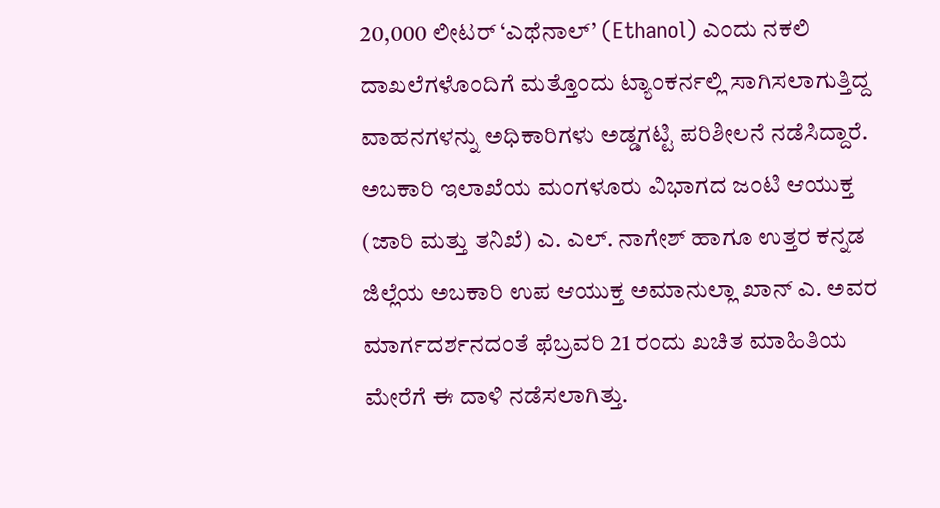20,000 ಲೀಟರ್ ‘ಎಥೆನಾಲ್’ (Ethanol) ಎಂದು ನಕಲಿ ದಾಖಲೆಗಳೊಂದಿಗೆ ಮತ್ತೊಂದು ಟ್ಯಾಂಕರ್ನಲ್ಲಿ ಸಾಗಿಸಲಾಗುತ್ತಿದ್ದ ವಾಹನಗಳನ್ನು ಅಧಿಕಾರಿಗಳು ಅಡ್ಡಗಟ್ಟಿ ಪರಿಶೀಲನೆ ನಡೆಸಿದ್ದಾರೆ.
ಅಬಕಾರಿ ಇಲಾಖೆಯ ಮಂಗಳೂರು ವಿಭಾಗದ ಜಂಟಿ ಆಯುಕ್ತ (ಜಾರಿ ಮತ್ತು ತನಿಖೆ) ಎ. ಎಲ್. ನಾಗೇಶ್ ಹಾಗೂ ಉತ್ತರ ಕನ್ನಡ ಜಿಲ್ಲೆಯ ಅಬಕಾರಿ ಉಪ ಆಯುಕ್ತ ಅಮಾನುಲ್ಲಾ ಖಾನ್ ಎ. ಅವರ ಮಾರ್ಗದರ್ಶನದಂತೆ ಫೆಬ್ರವರಿ 21 ರಂದು ಖಚಿತ ಮಾಹಿತಿಯ ಮೇರೆಗೆ ಈ ದಾಳಿ ನಡೆಸಲಾಗಿತ್ತು.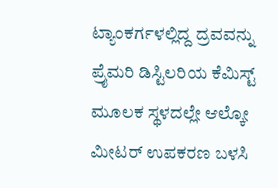ಟ್ಯಾಂಕರ್ಗಳಲ್ಲಿದ್ದ ದ್ರವವನ್ನು ಪ್ರೈಮರಿ ಡಿಸ್ಟಿಲರಿಯ ಕೆಮಿಸ್ಟ್ ಮೂಲಕ ಸ್ಥಳದಲ್ಲೇ ಆಲ್ಕೋ ಮೀಟರ್ ಉಪಕರಣ ಬಳಸಿ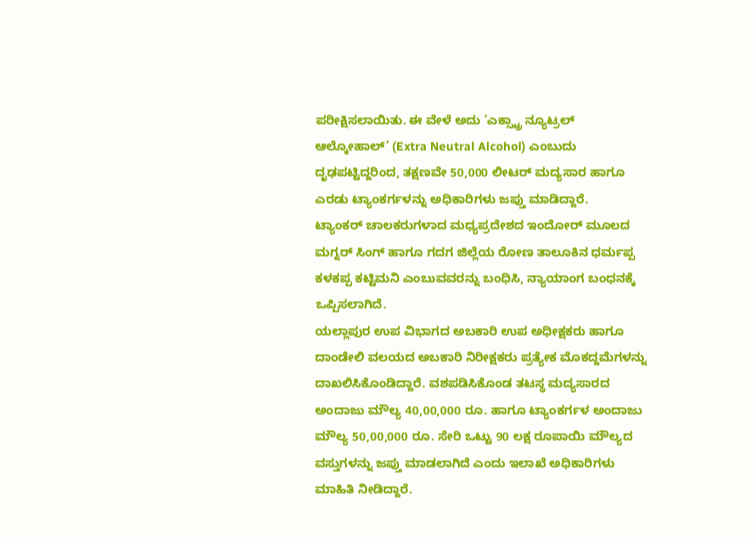ಪರೀಕ್ಷಿಸಲಾಯಿತು. ಈ ವೇಳೆ ಅದು ‘ಎಕ್ಸ್ಟ್ರಾ ನ್ಯೂಟ್ರಲ್ ಆಲ್ಕೋಹಾಲ್’ (Extra Neutral Alcohol) ಎಂಬುದು ದೃಢಪಟ್ಟಿದ್ದರಿಂದ, ತಕ್ಷಣವೇ 50,000 ಲೀಟರ್ ಮದ್ಯಸಾರ ಹಾಗೂ ಎರಡು ಟ್ಯಾಂಕರ್ಗಳನ್ನು ಅಧಿಕಾರಿಗಳು ಜಪ್ತು ಮಾಡಿದ್ದಾರೆ.
ಟ್ಯಾಂಕರ್ ಚಾಲಕರುಗಳಾದ ಮಧ್ಯಪ್ರದೇಶದ ಇಂದೋರ್ ಮೂಲದ ಮಗ್ನರ್ ಸಿಂಗ್ ಹಾಗೂ ಗದಗ ಜಿಲ್ಲೆಯ ರೋಣ ತಾಲೂಕಿನ ಧರ್ಮಪ್ಪ ಕಳಕಪ್ಪ ಕಟ್ಟಿಮನಿ ಎಂಬುವವರನ್ನು ಬಂಧಿಸಿ, ನ್ಯಾಯಾಂಗ ಬಂಧನಕ್ಕೆ ಒಪ್ಪಿಸಲಾಗಿದೆ.
ಯಲ್ಲಾಪುರ ಉಪ ವಿಭಾಗದ ಅಬಕಾರಿ ಉಪ ಅಧೀಕ್ಷಕರು ಹಾಗೂ ದಾಂಡೇಲಿ ವಲಯದ ಅಬಕಾರಿ ನಿರೀಕ್ಷಕರು ಪ್ರತ್ಯೇಕ ಮೊಕದ್ದಮೆಗಳನ್ನು ದಾಖಲಿಸಿಕೊಂಡಿದ್ದಾರೆ. ವಶಪಡಿಸಿಕೊಂಡ ತಟಸ್ಥ ಮದ್ಯಸಾರದ ಅಂದಾಜು ಮೌಲ್ಯ 40,00,000 ರೂ. ಹಾಗೂ ಟ್ಯಾಂಕರ್ಗಳ ಅಂದಾಜು ಮೌಲ್ಯ 50,00,000 ರೂ. ಸೇರಿ ಒಟ್ಟು 90 ಲಕ್ಷ ರೂಪಾಯಿ ಮೌಲ್ಯದ ವಸ್ತುಗಳನ್ನು ಜಪ್ತು ಮಾಡಲಾಗಿದೆ ಎಂದು ಇಲಾಖೆ ಅಧಿಕಾರಿಗಳು ಮಾಹಿತಿ ನೀಡಿದ್ದಾರೆ.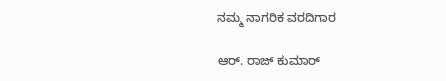ನಮ್ಮ ನಾಗರಿಕ ವರದಿಗಾರ

ಆರ್. ರಾಜ್ ಕುಮಾರ್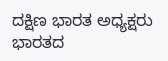ದಕ್ಷಿಣ ಭಾರತ ಅಧ್ಯಕ್ಷರು
ಭಾರತದ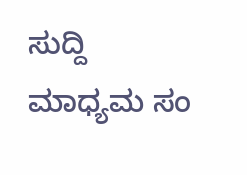ಸುದ್ದಿ ಮಾಧ್ಯಮ ಸಂ